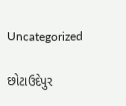Uncategorized

છોટાઉદેપુર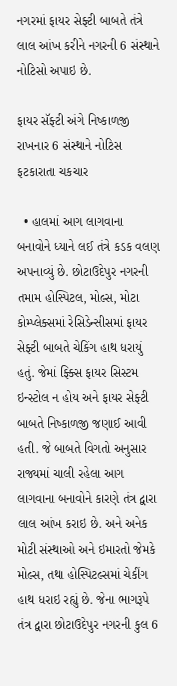નગરમાં ફાયર સેફ્ટી બાબતે તંત્રે લાલ આંખ કરીને નગરની 6 સંસ્થાને નોટિસો અપાઇ છે.

ફાયર સૅફ્ટી અંગે નિષ્કાળજી રાખનાર 6 સંસ્થાને નોટિસ ફટકારાતા ચકચાર

  • હાલમાં આગ લાગવાના બનાવોને ધ્યાને લઈ તંત્રે કડક વલણ અપનાવ્યું છે. છોટાઉદેપુર નગરની તમામ હોસ્પિટલ, મોલ્સ, મોટા કોમ્પ્લેક્સમાં રેસિડેન્સીસમાં ફાયર સેફ્ટી બાબતે ચેકિંગ હાથ ધરાયું હતું. જેમાં ફ્ક્સિ ફાયર સિસ્ટમ ઇન્સ્ટોલ ન હોય અને ફાયર સેફ્ટી બાબતે નિષ્કાળજી જણાઈ આવી હતી. જે બાબતે વિગતો અનુસાર રાજ્યમાં ચાલી રહેલા આગ લાગવાના બનાવોને કારણે તંત્ર દ્વારા લાલ આંખ કરાઇ છે. અને અનેક મોટી સંસ્થાઓ અને ઇમારતો જેમકે મોલ્સ, તથા હોસ્પિટલ્સમાં ચેકીંગ હાથ ધરાઇ રહ્યું છે. જેના ભાગરૂપે તંત્ર દ્વારા છોટાઉદેપુર નગરની કુલ 6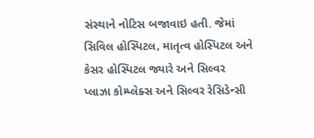સંસ્થાને નોટિસ બજાવાઇ હતી. જેમાં સિવિલ હોસ્પિટલ, માતૃત્વ હોસ્પિટલ અને કેસર હોસ્પિટલ જ્યારે અને સિલ્વર પ્લાઝા કોમ્પ્લેક્સ અને સિલ્વર રેસિડેન્સી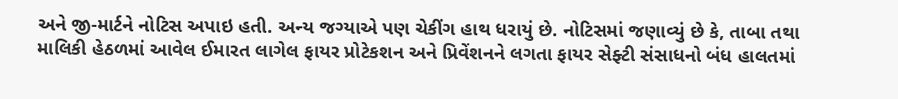અને જી-માર્ટને નોટિસ અપાઇ હતી. અન્ય જગ્યાએ પણ ચેકીંગ હાથ ધરાયું છે. નોટિસમાં જણાવ્યું છે કે, તાબા તથા માલિકી હેઠળમાં આવેલ ઈમારત લાગેલ ફાયર પ્રોટેકશન અને પ્રિવેંશનને લગતા ફાયર સેફ્ટી સંસાધનો બંધ હાલતમાં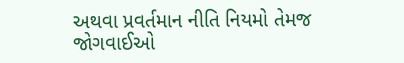અથવા પ્રવર્તમાન નીતિ નિયમો તેમજ જોગવાઈઓ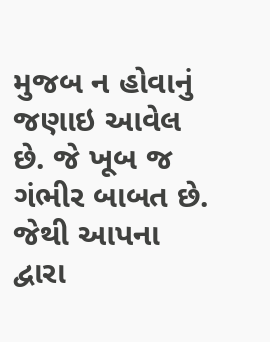મુજબ ન હોવાનું જણાઇ આવેલ છે. જે ખૂબ જ ગંભીર બાબત છે. જેથી આપના દ્વારા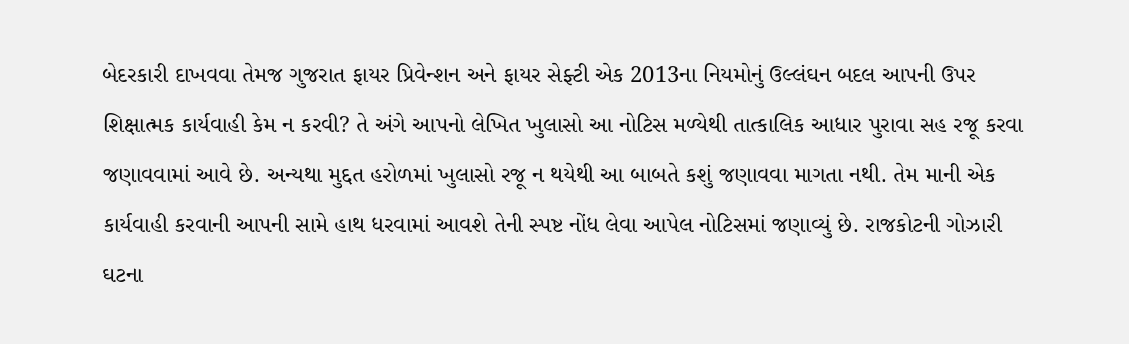બેદરકારી દાખવવા તેમજ ગુજરાત ફાયર પ્રિવેન્શન અને ફાયર સેફ્ટી એક 2013ના નિયમોનું ઉલ્લંઘન બદલ આપની ઉપર શિક્ષાત્મક કાર્યવાહી કેમ ન કરવી? તે અંગે આપનો લેખિત ખુલાસો આ નોટિસ મળ્યેથી તાત્કાલિક આધાર પુરાવા સહ રજૂ કરવા જણાવવામાં આવે છે. અન્યથા મુદ્દત હરોળમાં ખુલાસો રજૂ ન થયેથી આ બાબતે કશું જણાવવા માગતા નથી. તેમ માની એક કાર્યવાહી કરવાની આપની સામે હાથ ધરવામાં આવશે તેની સ્પષ્ટ નોંધ લેવા આપેલ નોટિસમાં જણાવ્યું છે. રાજકોટની ગોઝારી ઘટના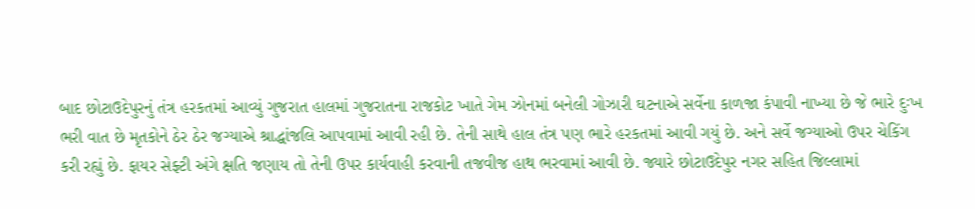બાદ છોટાઉદેપુરનું તંત્ર હરકતમાં આવ્યું ગુજરાત હાલમાં ગુજરાતના રાજકોટ ખાતે ગેમ ઝોનમાં બનેલી ગોઝારી ઘટનાએ સર્વેના કાળજા કંપાવી નાખ્યા છે જે ભારે દુઃખ ભરી વાત છે મૃતકોને ઠેર ઠેર જગ્યાએ શ્રાદ્ધાંજલિ આપવામાં આવી રહી છે. તેની સાથે હાલ તંત્ર પણ ભારે હરકતમાં આવી ગયું છે. અને સર્વે જગ્યાઓ ઉપર ચેકિંગ કરી રહ્યું છે. ફાયર સેફ્ટી અંગે ક્ષતિ જણાય તો તેની ઉપર કાર્યવાહી કરવાની તજવીજ હાથ ભરવામાં આવી છે. જ્યારે છોટાઉદેપુર નગર સહિત જિલ્લામાં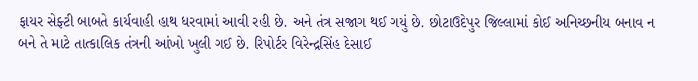ફાયર સેફ્ટી બાબતે કાર્યવાહી હાથ ધરવામાં આવી રહી છે. અને તંત્ર સજાગ થઈ ગયું છે. છોટાઉદેપુર જિલ્લામાં કોઈ અનિચ્છનીય બનાવ ન બને તે માટે તાત્કાલિક તંત્રની આંખો ખુલી ગઈ છે. રિપોર્ટર વિરેન્દ્રસિંહ દેસાઈ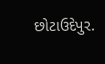છોટાઉદેપુર.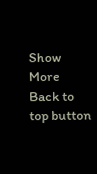Show More
Back to top button